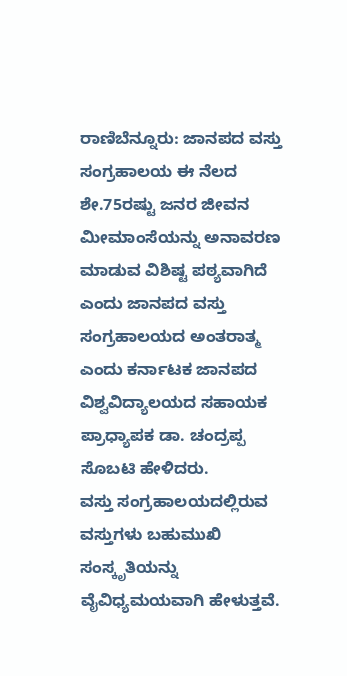ರಾಣಿಬೆನ್ನೂರು: ಜಾನಪದ ವಸ್ತು ಸಂಗ್ರಹಾಲಯ ಈ ನೆಲದ ಶೇ.75ರಷ್ಟು ಜನರ ಜೀವನ ಮೀಮಾಂಸೆಯನ್ನು ಅನಾವರಣ ಮಾಡುವ ವಿಶಿಷ್ಟ ಪಠ್ಯವಾಗಿದೆ ಎಂದು ಜಾನಪದ ವಸ್ತು ಸಂಗ್ರಹಾಲಯದ ಅಂತರಾತ್ಮ ಎಂದು ಕರ್ನಾಟಕ ಜಾನಪದ ವಿಶ್ವವಿದ್ಯಾಲಯದ ಸಹಾಯಕ ಪ್ರಾಧ್ಯಾಪಕ ಡಾ. ಚಂದ್ರಪ್ಪ ಸೊಬಟಿ ಹೇಳಿದರು.
ವಸ್ತು ಸಂಗ್ರಹಾಲಯದಲ್ಲಿರುವ ವಸ್ತುಗಳು ಬಹುಮುಖಿ ಸಂಸ್ಕೃತಿಯನ್ನು ವೈವಿಧ್ಯಮಯವಾಗಿ ಹೇಳುತ್ತವೆ.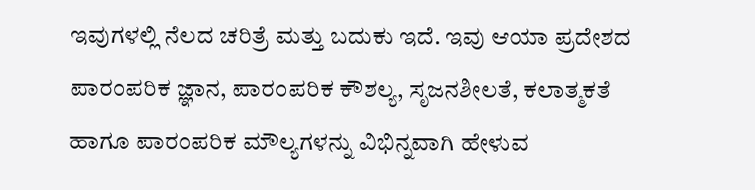ಇವುಗಳಲ್ಲಿ ನೆಲದ ಚರಿತ್ರೆ ಮತ್ತು ಬದುಕು ಇದೆ. ಇವು ಆಯಾ ಪ್ರದೇಶದ ಪಾರಂಪರಿಕ ಜ್ಞಾನ, ಪಾರಂಪರಿಕ ಕೌಶಲ್ಯ, ಸೃಜನಶೀಲತೆ, ಕಲಾತ್ಮಕತೆ ಹಾಗೂ ಪಾರಂಪರಿಕ ಮೌಲ್ಯಗಳನ್ನು ವಿಭಿನ್ನವಾಗಿ ಹೇಳುವ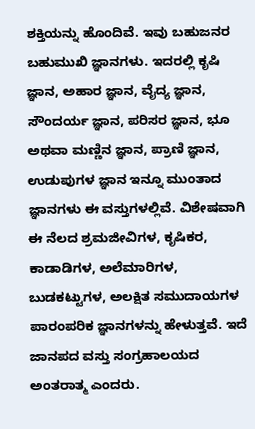ಶಕ್ತಿಯನ್ನು ಹೊಂದಿವೆ. ಇವು ಬಹುಜನರ ಬಹುಮುಖಿ ಜ್ಞಾನಗಳು. ಇದರಲ್ಲಿ ಕೃಷಿ ಜ್ಞಾನ, ಅಹಾರ ಜ್ಞಾನ, ವೈದ್ಯ ಜ್ಞಾನ, ಸೌಂದರ್ಯ ಜ್ಞಾನ, ಪರಿಸರ ಜ್ಞಾನ, ಭೂ ಅಥವಾ ಮಣ್ಣಿನ ಜ್ಞಾನ, ಪ್ರಾಣಿ ಜ್ಞಾನ, ಉಡುಪುಗಳ ಜ್ಞಾನ ಇನ್ನೂ ಮುಂತಾದ ಜ್ಞಾನಗಳು ಈ ವಸ್ತುಗಳಲ್ಲಿವೆ. ವಿಶೇಷವಾಗಿ ಈ ನೆಲದ ಶ್ರಮಜೀವಿಗಳ, ಕೃಷಿಕರ, ಕಾಡಾಡಿಗಳ, ಅಲೆಮಾರಿಗಳ, ಬುಡಕಟ್ಟುಗಳ, ಅಲಕ್ಷಿತ ಸಮುದಾಯಗಳ ಪಾರಂಪರಿಕ ಜ್ಞಾನಗಳನ್ನು ಹೇಳುತ್ತವೆ. ಇದೆ ಜಾನಪದ ವಸ್ತು ಸಂಗ್ರಹಾಲಯದ ಅಂತರಾತ್ಮ ಎಂದರು.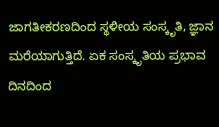ಜಾಗತೀಕರಣದಿಂದ ಸ್ಥಳೀಯ ಸಂಸ್ಕೃತಿ, ಜ್ಞಾನ ಮರೆಯಾಗುತ್ತಿದೆ. ಏಕ ಸಂಸ್ಕೃತಿಯ ಪ್ರಭಾವ ದಿನದಿಂದ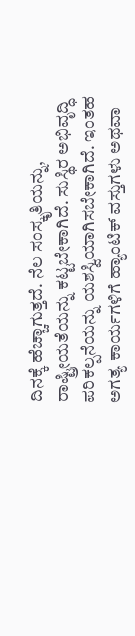ದಿನಕ್ಕೆ ಹೆಚ್ಚಾಗುತ್ತದೆ. ನೆಲ ಸಂಸ್ಕೃತಿಯನ್ನು, ರಾಷ್ಟ್ರೀಯತೆಯನ್ನು ಕಟ್ಟಬೇಕಾಗಿದೆ. ಸುಸ್ಥಿರ ಅಭಿವೃದ್ಧಿ ಪರಿಕಲ್ಪನೆಯನ್ನು ಯಶಸ್ವಿಯಾಗಿಸಬೇಕಾಗಿದೆ. ಇಂತಹ ಅಗತ್ಯ ಕಾರ್ಯಗಳಿಗೆ ಹ್ಯಾಂಟಿಕ್ ವಸ್ತುಗಳು ಅಥವಾ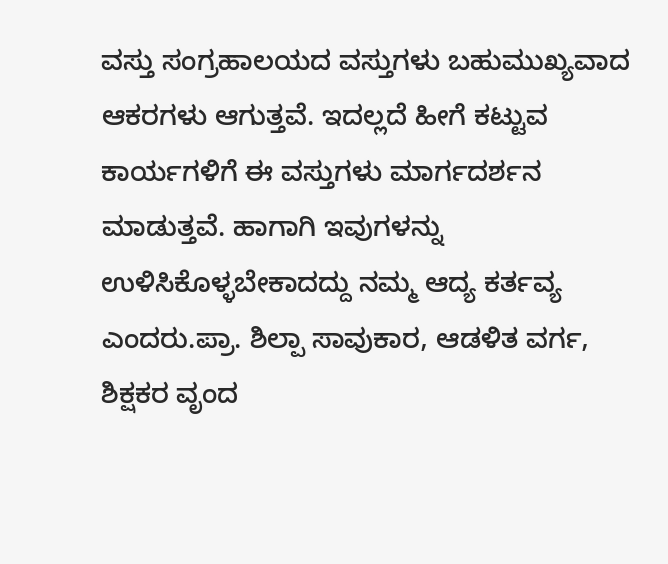ವಸ್ತು ಸಂಗ್ರಹಾಲಯದ ವಸ್ತುಗಳು ಬಹುಮುಖ್ಯವಾದ ಆಕರಗಳು ಆಗುತ್ತವೆ. ಇದಲ್ಲದೆ ಹೀಗೆ ಕಟ್ಟುವ ಕಾರ್ಯಗಳಿಗೆ ಈ ವಸ್ತುಗಳು ಮಾರ್ಗದರ್ಶನ ಮಾಡುತ್ತವೆ. ಹಾಗಾಗಿ ಇವುಗಳನ್ನು ಉಳಿಸಿಕೊಳ್ಳಬೇಕಾದದ್ದು ನಮ್ಮ ಆದ್ಯ ಕರ್ತವ್ಯ ಎಂದರು.ಪ್ರಾ. ಶಿಲ್ಪಾ ಸಾವುಕಾರ, ಆಡಳಿತ ವರ್ಗ, ಶಿಕ್ಷಕರ ವೃಂದ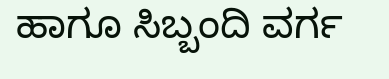ಹಾಗೂ ಸಿಬ್ಬಂದಿ ವರ್ಗ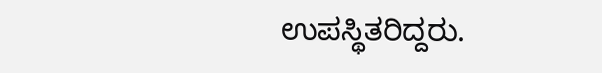ಉಪಸ್ಥಿತರಿದ್ದರು.